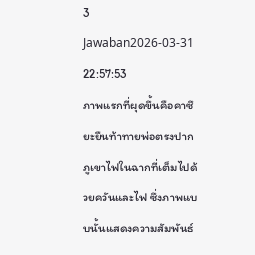3 Jawaban2026-03-31 22:57:53
ภาพแรกที่ผุดขึ้นคือคาซึยะยืนท้าทายพ่อตรงปากภูเขาไฟในฉากที่เต็มไปด้วยควันและไฟ ซึ่งภาพแบบนั้นแสดงความสัมพันธ์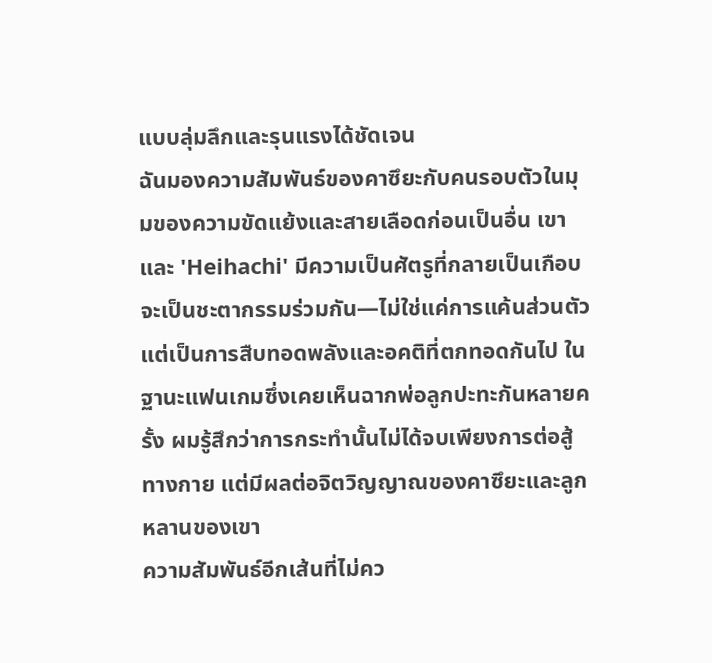แบบลุ่มลึกและรุนแรงได้ชัดเจน
ฉันมองความสัมพันธ์ของคาซึยะกับคนรอบตัวในมุมของความขัดแย้งและสายเลือดก่อนเป็นอื่น เขาและ 'Heihachi' มีความเป็นศัตรูที่กลายเป็นเกือบจะเป็นชะตากรรมร่วมกัน—ไม่ใช่แค่การแค้นส่วนตัวแต่เป็นการสืบทอดพลังและอคติที่ตกทอดกันไป ในฐานะแฟนเกมซึ่งเคยเห็นฉากพ่อลูกปะทะกันหลายครั้ง ผมรู้สึกว่าการกระทำนั้นไม่ได้จบเพียงการต่อสู้ทางกาย แต่มีผลต่อจิตวิญญาณของคาซึยะและลูกหลานของเขา
ความสัมพันธ์อีกเส้นที่ไม่คว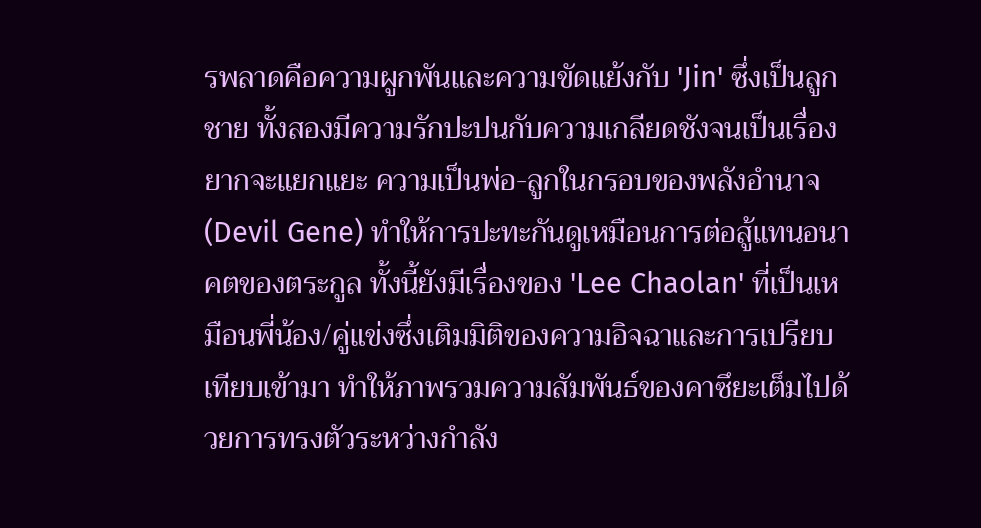รพลาดคือความผูกพันและความขัดแย้งกับ 'Jin' ซึ่งเป็นลูกชาย ทั้งสองมีความรักปะปนกับความเกลียดชังจนเป็นเรื่องยากจะแยกแยะ ความเป็นพ่อ-ลูกในกรอบของพลังอำนาจ (Devil Gene) ทำให้การปะทะกันดูเหมือนการต่อสู้แทนอนาคตของตระกูล ทั้งนี้ยังมีเรื่องของ 'Lee Chaolan' ที่เป็นเหมือนพี่น้อง/คู่แข่งซึ่งเติมมิติของความอิจฉาและการเปรียบเทียบเข้ามา ทำให้ภาพรวมความสัมพันธ์ของคาซึยะเต็มไปด้วยการทรงตัวระหว่างกำลัง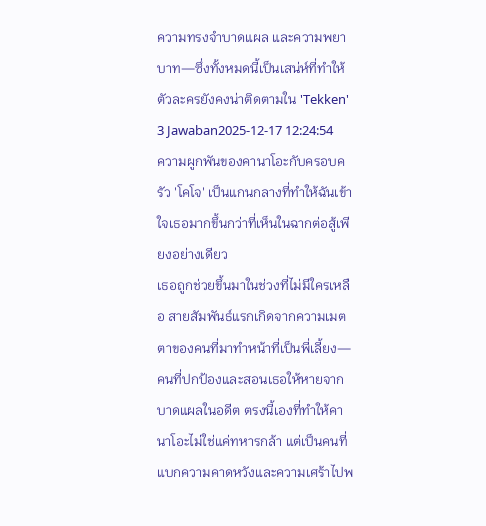ความทรงจำบาดแผล และความพยาบาท—ซึ่งทั้งหมดนี้เป็นเสน่ห์ที่ทำให้ตัวละครยังคงน่าติดตามใน 'Tekken'
3 Jawaban2025-12-17 12:24:54
ความผูกพันของคานาโอะกับครอบครัว 'โคโจ' เป็นแกนกลางที่ทำให้ฉันเข้าใจเธอมากขึ้นกว่าที่เห็นในฉากต่อสู้เพียงอย่างเดียว
เธอถูกช่วยขึ้นมาในช่วงที่ไม่มีใครเหลือ สายสัมพันธ์แรกเกิดจากความเมตตาของคนที่มาทำหน้าที่เป็นพี่เลี้ยง—คนที่ปกป้องและสอนเธอให้หายจากบาดแผลในอดีต ตรงนี้เองที่ทำให้คานาโอะไม่ใช่แค่ทหารกล้า แต่เป็นคนที่แบกความคาดหวังและความเศร้าไปพ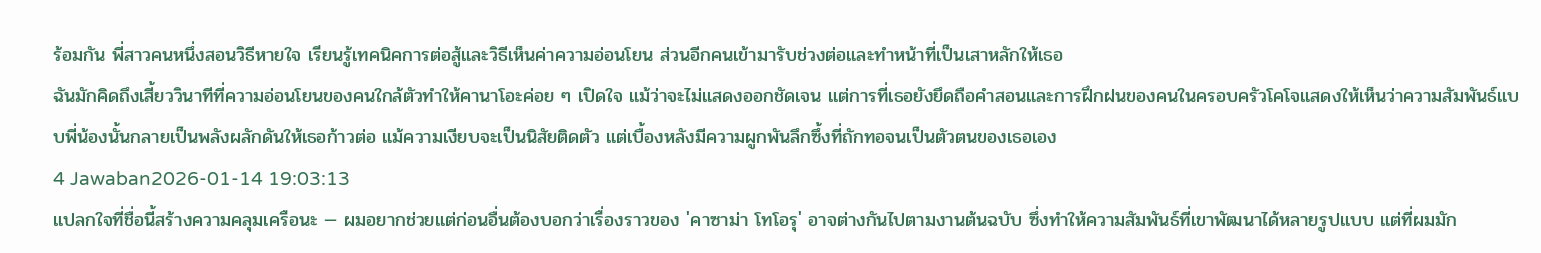ร้อมกัน พี่สาวคนหนึ่งสอนวิธีหายใจ เรียนรู้เทคนิคการต่อสู้และวิธีเห็นค่าความอ่อนโยน ส่วนอีกคนเข้ามารับช่วงต่อและทำหน้าที่เป็นเสาหลักให้เธอ
ฉันมักคิดถึงเสี้ยววินาทีที่ความอ่อนโยนของคนใกล้ตัวทำให้คานาโอะค่อย ๆ เปิดใจ แม้ว่าจะไม่แสดงออกชัดเจน แต่การที่เธอยังยึดถือคำสอนและการฝึกฝนของคนในครอบครัวโคโจแสดงให้เห็นว่าความสัมพันธ์แบบพี่น้องนั้นกลายเป็นพลังผลักดันให้เธอก้าวต่อ แม้ความเงียบจะเป็นนิสัยติดตัว แต่เบื้องหลังมีความผูกพันลึกซึ้งที่ถักทอจนเป็นตัวตนของเธอเอง
4 Jawaban2026-01-14 19:03:13
แปลกใจที่ชื่อนี้สร้างความคลุมเครือนะ — ผมอยากช่วยแต่ก่อนอื่นต้องบอกว่าเรื่องราวของ 'คาซาม่า โทโอรุ' อาจต่างกันไปตามงานต้นฉบับ ซึ่งทำให้ความสัมพันธ์ที่เขาพัฒนาได้หลายรูปแบบ แต่ที่ผมมัก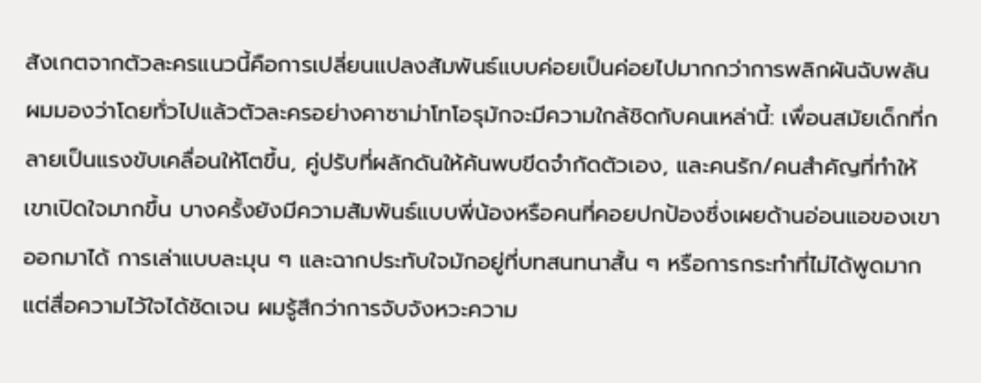สังเกตจากตัวละครแนวนี้คือการเปลี่ยนแปลงสัมพันธ์แบบค่อยเป็นค่อยไปมากกว่าการพลิกผันฉับพลัน
ผมมองว่าโดยทั่วไปแล้วตัวละครอย่างคาซาม่าโทโอรุมักจะมีความใกล้ชิดกับคนเหล่านี้: เพื่อนสมัยเด็กที่กลายเป็นแรงขับเคลื่อนให้โตขึ้น, คู่ปรับที่ผลักดันให้ค้นพบขีดจำกัดตัวเอง, และคนรัก/คนสำคัญที่ทำให้เขาเปิดใจมากขึ้น บางครั้งยังมีความสัมพันธ์แบบพี่น้องหรือคนที่คอยปกป้องซึ่งเผยด้านอ่อนแอของเขาออกมาได้ การเล่าแบบละมุน ๆ และฉากประทับใจมักอยู่ที่บทสนทนาสั้น ๆ หรือการกระทำที่ไม่ได้พูดมาก แต่สื่อความไว้ใจได้ชัดเจน ผมรู้สึกว่าการจับจังหวะความ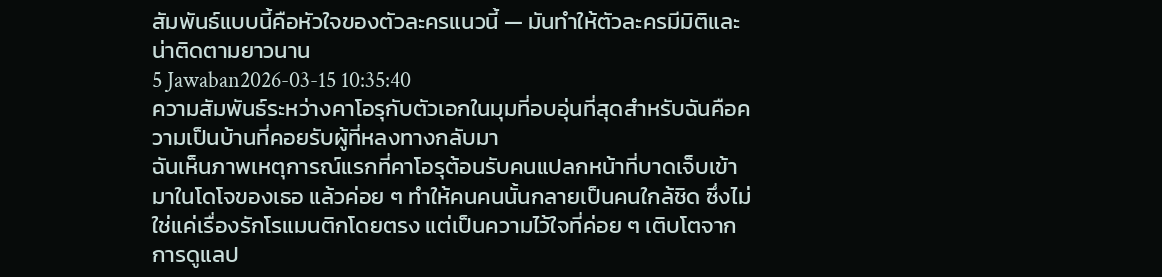สัมพันธ์แบบนี้คือหัวใจของตัวละครแนวนี้ — มันทำให้ตัวละครมีมิติและน่าติดตามยาวนาน
5 Jawaban2026-03-15 10:35:40
ความสัมพันธ์ระหว่างคาโอรุกับตัวเอกในมุมที่อบอุ่นที่สุดสำหรับฉันคือความเป็นบ้านที่คอยรับผู้ที่หลงทางกลับมา
ฉันเห็นภาพเหตุการณ์แรกที่คาโอรุต้อนรับคนแปลกหน้าที่บาดเจ็บเข้ามาในโดโจของเธอ แล้วค่อย ๆ ทำให้คนคนนั้นกลายเป็นคนใกล้ชิด ซึ่งไม่ใช่แค่เรื่องรักโรแมนติกโดยตรง แต่เป็นความไว้ใจที่ค่อย ๆ เติบโตจากการดูแลป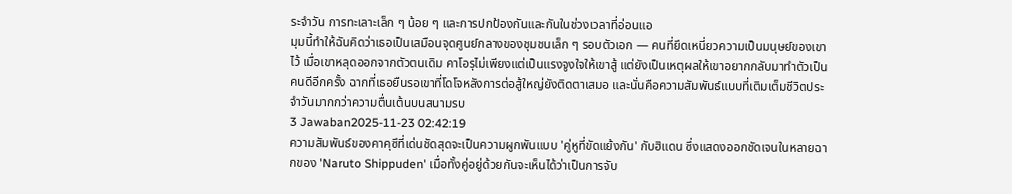ระจำวัน การทะเลาะเล็ก ๆ น้อย ๆ และการปกป้องกันและกันในช่วงเวลาที่อ่อนแอ
มุมนี้ทำให้ฉันคิดว่าเธอเป็นเสมือนจุดศูนย์กลางของชุมชนเล็ก ๆ รอบตัวเอก — คนที่ยึดเหนี่ยวความเป็นมนุษย์ของเขาไว้ เมื่อเขาหลุดออกจากตัวตนเดิม คาโอรุไม่เพียงแต่เป็นแรงจูงใจให้เขาสู้ แต่ยังเป็นเหตุผลให้เขาอยากกลับมาทำตัวเป็นคนดีอีกครั้ง ฉากที่เธอยืนรอเขาที่โดโจหลังการต่อสู้ใหญ่ยังติดตาเสมอ และนั่นคือความสัมพันธ์แบบที่เติมเต็มชีวิตประจำวันมากกว่าความตื่นเต้นบนสนามรบ
3 Jawaban2025-11-23 02:42:19
ความสัมพันธ์ของคาคุซึที่เด่นชัดสุดจะเป็นความผูกพันแบบ 'คู่หูที่ขัดแย้งกัน' กับฮิแดน ซึ่งแสดงออกชัดเจนในหลายฉากของ 'Naruto Shippuden' เมื่อทั้งคู่อยู่ด้วยกันจะเห็นได้ว่าเป็นการจับ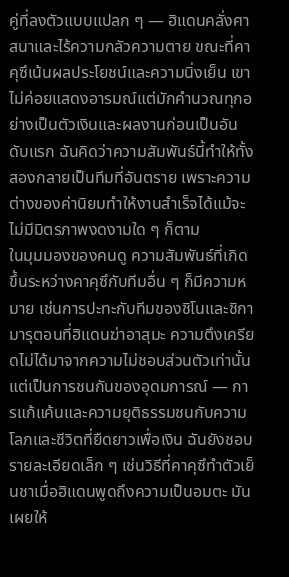คู่ที่ลงตัวแบบแปลก ๆ — ฮิแดนคลั่งศาสนาและไร้ความกลัวความตาย ขณะที่คาคุซึเน้นผลประโยชน์และความนิ่งเย็น เขาไม่ค่อยแสดงอารมณ์แต่มักคำนวณทุกอย่างเป็นตัวเงินและผลงานก่อนเป็นอันดับแรก ฉันคิดว่าความสัมพันธ์นี้ทำให้ทั้งสองกลายเป็นทีมที่อันตราย เพราะความต่างของค่านิยมทำให้งานสำเร็จได้แม้จะไม่มีมิตรภาพงดงามใด ๆ ก็ตาม
ในมุมมองของคนดู ความสัมพันธ์ที่เกิดขึ้นระหว่างคาคุซึกับทีมอื่น ๆ ก็มีความหมาย เช่นการปะทะกับทีมของชิโนและชิกามารุตอนที่ฮิแดนฆ่าอาสุมะ ความตึงเครียดไม่ได้มาจากความไม่ชอบส่วนตัวเท่านั้น แต่เป็นการชนกันของอุดมการณ์ — การแก้แค้นและความยุติธรรมชนกับความโลภและชีวิตที่ยืดยาวเพื่อเงิน ฉันยังชอบรายละเอียดเล็ก ๆ เช่นวิธีที่คาคุซึทำตัวเย็นชาเมื่อฮิแดนพูดถึงความเป็นอมตะ มันเผยให้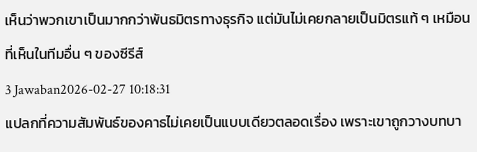เห็นว่าพวกเขาเป็นมากกว่าพันธมิตรทางธุรกิจ แต่มันไม่เคยกลายเป็นมิตรแท้ ๆ เหมือนที่เห็นในทีมอื่น ๆ ของซีรีส์
3 Jawaban2026-02-27 10:18:31
แปลกที่ความสัมพันธ์ของคาธไม่เคยเป็นแบบเดียวตลอดเรื่อง เพราะเขาถูกวางบทบา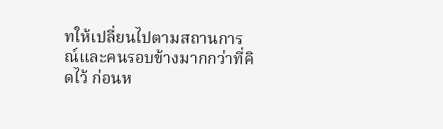ทให้เปลี่ยนไปตามสถานการณ์และคนรอบข้างมากกว่าที่คิดไว้ ก่อนห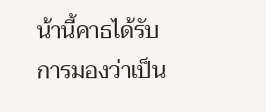น้านี้คาธได้รับการมองว่าเป็น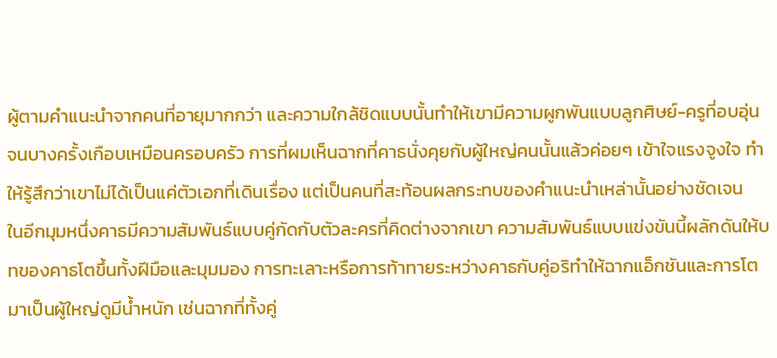ผู้ตามคำแนะนำจากคนที่อายุมากกว่า และความใกล้ชิดแบบนั้นทำให้เขามีความผูกพันแบบลูกศิษย์-ครูที่อบอุ่นจนบางครั้งเกือบเหมือนครอบครัว การที่ผมเห็นฉากที่คาธนั่งคุยกับผู้ใหญ่คนนั้นแล้วค่อยๆ เข้าใจแรงจูงใจ ทำให้รู้สึกว่าเขาไม่ได้เป็นแค่ตัวเอกที่เดินเรื่อง แต่เป็นคนที่สะท้อนผลกระทบของคำแนะนำเหล่านั้นอย่างชัดเจน
ในอีกมุมหนึ่งคาธมีความสัมพันธ์แบบคู่กัดกับตัวละครที่คิดต่างจากเขา ความสัมพันธ์แบบแข่งขันนี้ผลักดันให้บทของคาธโตขึ้นทั้งฝีมือและมุมมอง การทะเลาะหรือการท้าทายระหว่างคาธกับคู่อริทำให้ฉากแอ็กชันและการโตมาเป็นผู้ใหญ่ดูมีน้ำหนัก เช่นฉากที่ทั้งคู่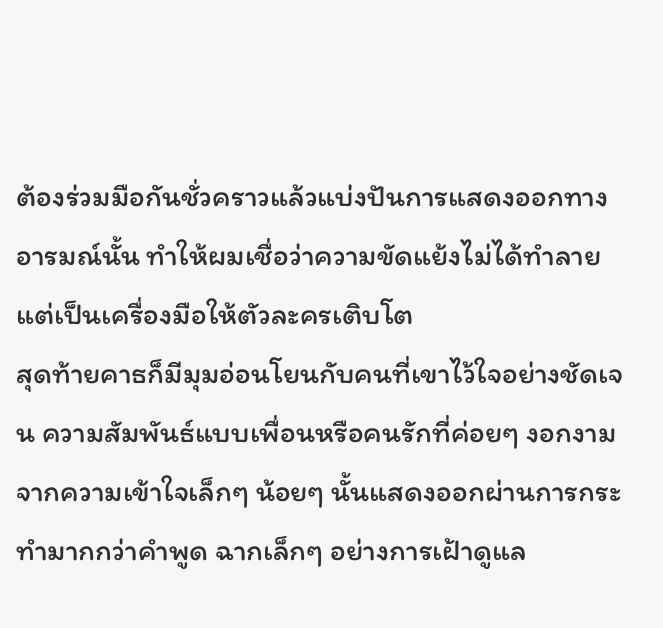ต้องร่วมมือกันชั่วคราวแล้วแบ่งปันการแสดงออกทางอารมณ์นั้น ทำให้ผมเชื่อว่าความขัดแย้งไม่ได้ทำลาย แต่เป็นเครื่องมือให้ตัวละครเติบโต
สุดท้ายคาธก็มีมุมอ่อนโยนกับคนที่เขาไว้ใจอย่างชัดเจน ความสัมพันธ์แบบเพื่อนหรือคนรักที่ค่อยๆ งอกงามจากความเข้าใจเล็กๆ น้อยๆ นั้นแสดงออกผ่านการกระทำมากกว่าคำพูด ฉากเล็กๆ อย่างการเฝ้าดูแล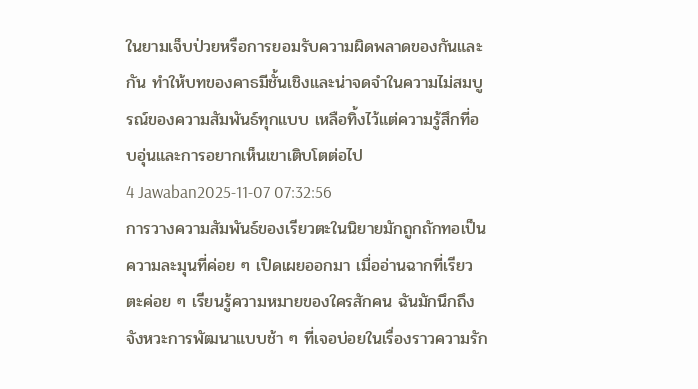ในยามเจ็บป่วยหรือการยอมรับความผิดพลาดของกันและกัน ทำให้บทของคาธมีชั้นเชิงและน่าจดจำในความไม่สมบูรณ์ของความสัมพันธ์ทุกแบบ เหลือทิ้งไว้แต่ความรู้สึกที่อบอุ่นและการอยากเห็นเขาเติบโตต่อไป
4 Jawaban2025-11-07 07:32:56
การวางความสัมพันธ์ของเรียวตะในนิยายมักถูกถักทอเป็นความละมุนที่ค่อย ๆ เปิดเผยออกมา เมื่ออ่านฉากที่เรียวตะค่อย ๆ เรียนรู้ความหมายของใครสักคน ฉันมักนึกถึงจังหวะการพัฒนาแบบช้า ๆ ที่เจอบ่อยในเรื่องราวความรัก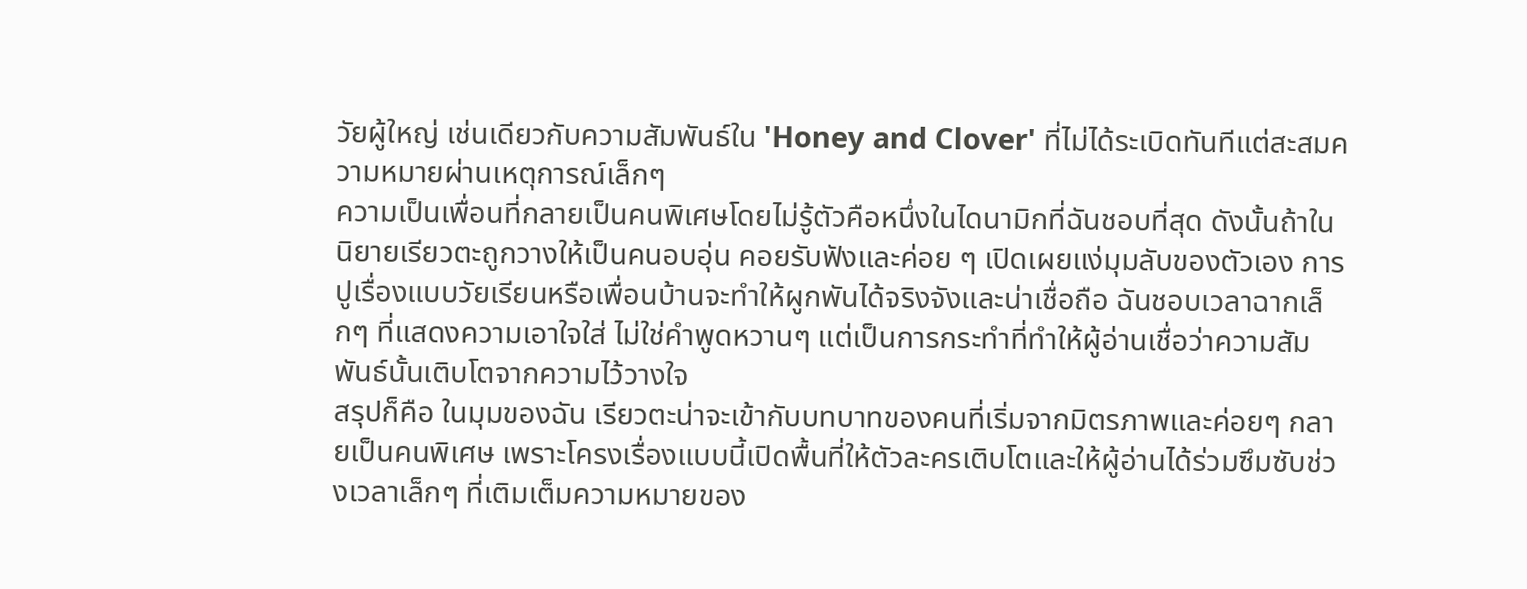วัยผู้ใหญ่ เช่นเดียวกับความสัมพันธ์ใน 'Honey and Clover' ที่ไม่ได้ระเบิดทันทีแต่สะสมความหมายผ่านเหตุการณ์เล็กๆ
ความเป็นเพื่อนที่กลายเป็นคนพิเศษโดยไม่รู้ตัวคือหนึ่งในไดนามิกที่ฉันชอบที่สุด ดังนั้นถ้าในนิยายเรียวตะถูกวางให้เป็นคนอบอุ่น คอยรับฟังและค่อย ๆ เปิดเผยแง่มุมลับของตัวเอง การปูเรื่องแบบวัยเรียนหรือเพื่อนบ้านจะทำให้ผูกพันได้จริงจังและน่าเชื่อถือ ฉันชอบเวลาฉากเล็กๆ ที่แสดงความเอาใจใส่ ไม่ใช่คำพูดหวานๆ แต่เป็นการกระทำที่ทำให้ผู้อ่านเชื่อว่าความสัมพันธ์นั้นเติบโตจากความไว้วางใจ
สรุปก็คือ ในมุมของฉัน เรียวตะน่าจะเข้ากับบทบาทของคนที่เริ่มจากมิตรภาพและค่อยๆ กลายเป็นคนพิเศษ เพราะโครงเรื่องแบบนี้เปิดพื้นที่ให้ตัวละครเติบโตและให้ผู้อ่านได้ร่วมซึมซับช่วงเวลาเล็กๆ ที่เติมเต็มความหมายของ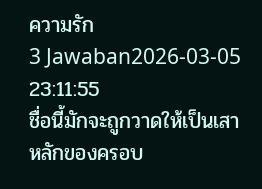ความรัก
3 Jawaban2026-03-05 23:11:55
ชื่อนี้มักจะถูกวาดให้เป็นเสาหลักของครอบ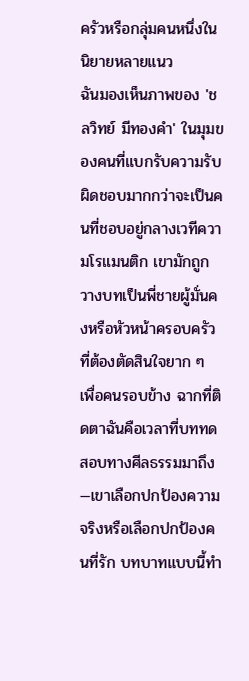ครัวหรือกลุ่มคนหนึ่งในนิยายหลายแนว
ฉันมองเห็นภาพของ 'ชลวิทย์ มีทองคำ' ในมุมของคนที่แบกรับความรับผิดชอบมากกว่าจะเป็นคนที่ชอบอยู่กลางเวทีความโรแมนติก เขามักถูกวางบทเป็นพี่ชายผู้มั่นคงหรือหัวหน้าครอบครัวที่ต้องตัดสินใจยาก ๆ เพื่อคนรอบข้าง ฉากที่ติดตาฉันคือเวลาที่บททดสอบทางศีลธรรมมาถึง—เขาเลือกปกป้องความจริงหรือเลือกปกป้องคนที่รัก บทบาทแบบนี้ทำ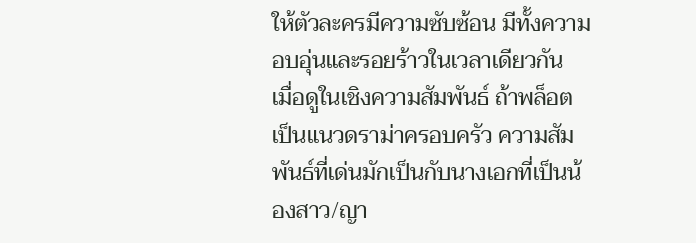ให้ตัวละครมีความซับซ้อน มีทั้งความอบอุ่นและรอยร้าวในเวลาเดียวกัน
เมื่อดูในเชิงความสัมพันธ์ ถ้าพล็อตเป็นแนวดราม่าครอบครัว ความสัมพันธ์ที่เด่นมักเป็นกับนางเอกที่เป็นน้องสาว/ญา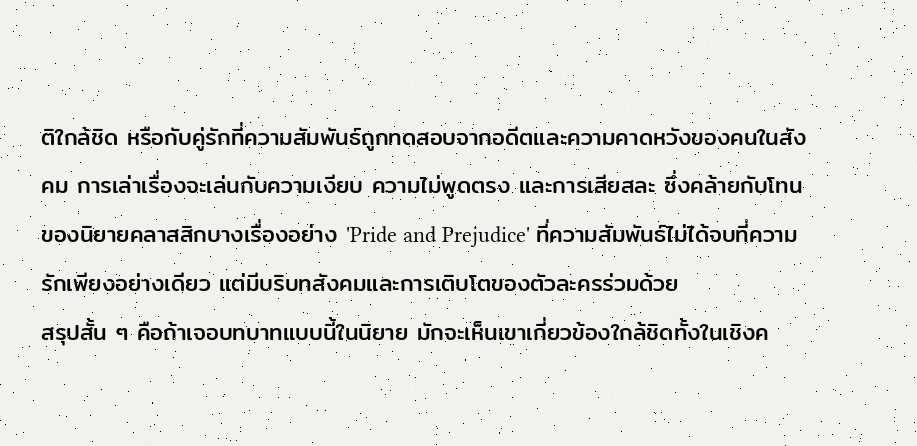ติใกล้ชิด หรือกับคู่รักที่ความสัมพันธ์ถูกทดสอบจากอดีตและความคาดหวังของคนในสังคม การเล่าเรื่องจะเล่นกับความเงียบ ความไม่พูดตรง และการเสียสละ ซึ่งคล้ายกับโทนของนิยายคลาสสิกบางเรื่องอย่าง 'Pride and Prejudice' ที่ความสัมพันธ์ไม่ได้จบที่ความรักเพียงอย่างเดียว แต่มีบริบทสังคมและการเติบโตของตัวละครร่วมด้วย
สรุปสั้น ๆ คือถ้าเจอบทบาทแบบนี้ในนิยาย มักจะเห็นเขาเกี่ยวข้องใกล้ชิดทั้งในเชิงค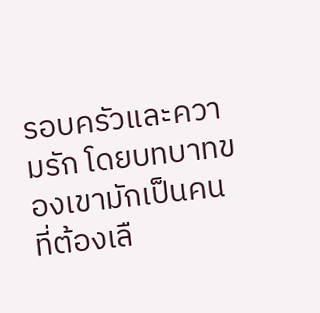รอบครัวและความรัก โดยบทบาทของเขามักเป็นคนที่ต้องเลื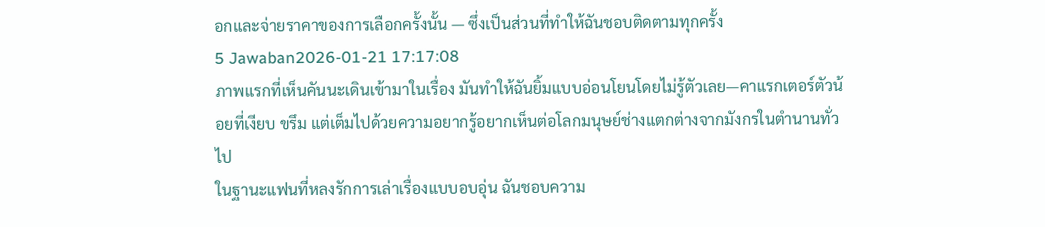อกและจ่ายราคาของการเลือกครั้งนั้น — ซึ่งเป็นส่วนที่ทำให้ฉันชอบติดตามทุกครั้ง
5 Jawaban2026-01-21 17:17:08
ภาพแรกที่เห็นคันนะเดินเข้ามาในเรื่อง มันทำให้ฉันยิ้มแบบอ่อนโยนโดยไม่รู้ตัวเลย—คาแรกเตอร์ตัวน้อยที่เงียบ ขรึม แต่เต็มไปด้วยความอยากรู้อยากเห็นต่อโลกมนุษย์ช่างแตกต่างจากมังกรในตำนานทั่วไป
ในฐานะแฟนที่หลงรักการเล่าเรื่องแบบอบอุ่น ฉันชอบความ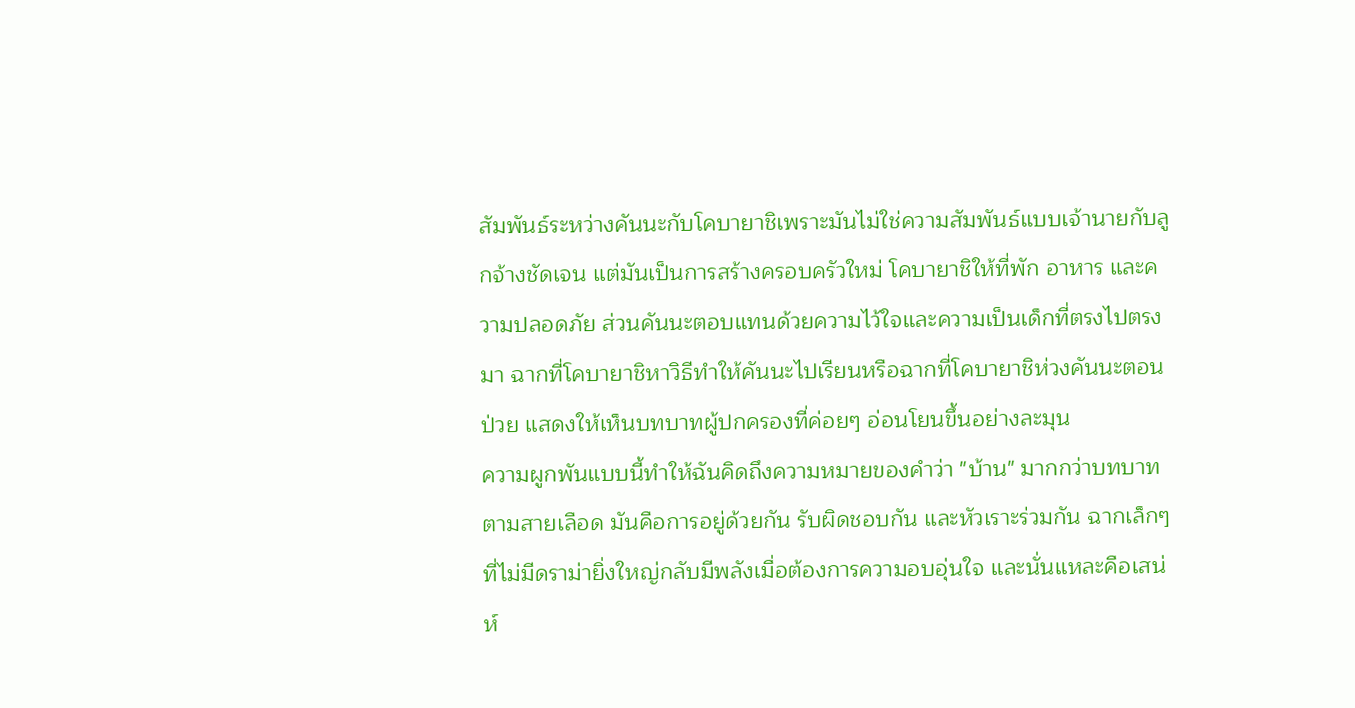สัมพันธ์ระหว่างคันนะกับโคบายาชิเพราะมันไม่ใช่ความสัมพันธ์แบบเจ้านายกับลูกจ้างชัดเจน แต่มันเป็นการสร้างครอบครัวใหม่ โคบายาชิให้ที่พัก อาหาร และความปลอดภัย ส่วนคันนะตอบแทนด้วยความไว้ใจและความเป็นเด็กที่ตรงไปตรงมา ฉากที่โคบายาชิหาวิธีทำให้คันนะไปเรียนหรือฉากที่โคบายาชิห่วงคันนะตอนป่วย แสดงให้เห็นบทบาทผู้ปกครองที่ค่อยๆ อ่อนโยนขึ้นอย่างละมุน
ความผูกพันแบบนี้ทำให้ฉันคิดถึงความหมายของคำว่า "บ้าน" มากกว่าบทบาทตามสายเลือด มันคือการอยู่ด้วยกัน รับผิดชอบกัน และหัวเราะร่วมกัน ฉากเล็กๆ ที่ไม่มีดราม่ายิ่งใหญ่กลับมีพลังเมื่อต้องการความอบอุ่นใจ และนั่นแหละคือเสน่ห์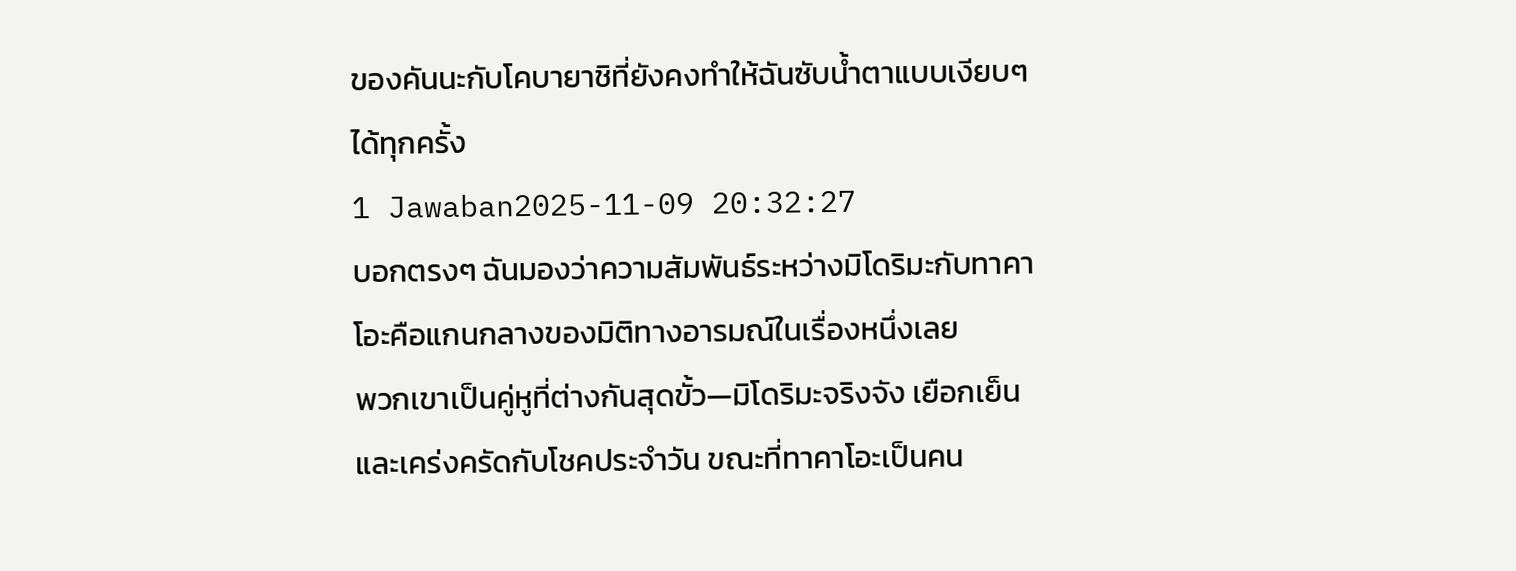ของคันนะกับโคบายาชิที่ยังคงทำให้ฉันซับน้ำตาแบบเงียบๆ ได้ทุกครั้ง
1 Jawaban2025-11-09 20:32:27
บอกตรงๆ ฉันมองว่าความสัมพันธ์ระหว่างมิโดริมะกับทาคาโอะคือแกนกลางของมิติทางอารมณ์ในเรื่องหนึ่งเลย
พวกเขาเป็นคู่หูที่ต่างกันสุดขั้ว—มิโดริมะจริงจัง เยือกเย็น และเคร่งครัดกับโชคประจำวัน ขณะที่ทาคาโอะเป็นคน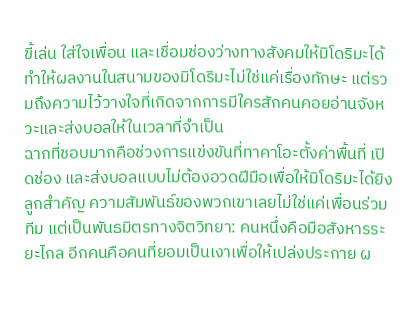ขี้เล่น ใส่ใจเพื่อน และเชื่อมช่องว่างทางสังคมให้มิโดริมะได้ ทำให้ผลงานในสนามของมิโดริมะไม่ใช่แค่เรื่องทักษะ แต่รวมถึงความไว้วางใจที่เกิดจากการมีใครสักคนคอยอ่านจังหวะและส่งบอลให้ในเวลาที่จำเป็น
ฉากที่ชอบมากคือช่วงการแข่งขันที่ทาคาโอะตั้งค่าพื้นที่ เปิดช่อง และส่งบอลแบบไม่ต้องอวดฝีมือเพื่อให้มิโดริมะได้ยิงลูกสำคัญ ความสัมพันธ์ของพวกเขาเลยไม่ใช่แค่เพื่อนร่วมทีม แต่เป็นพันธมิตรทางจิตวิทยา: คนหนึ่งคือมือสังหารระยะไกล อีกคนคือคนที่ยอมเป็นเงาเพื่อให้เปล่งประกาย ผ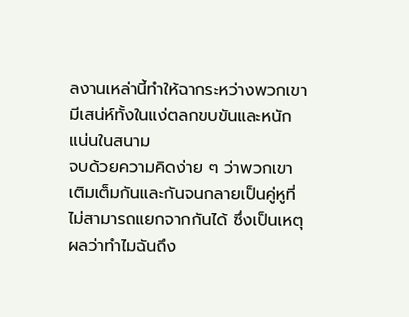ลงานเหล่านี้ทำให้ฉากระหว่างพวกเขามีเสน่ห์ทั้งในแง่ตลกขบขันและหนักแน่นในสนาม
จบด้วยความคิดง่าย ๆ ว่าพวกเขาเติมเต็มกันและกันจนกลายเป็นคู่หูที่ไม่สามารถแยกจากกันได้ ซึ่งเป็นเหตุผลว่าทำไมฉันถึง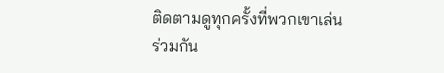ติดตามดูทุกครั้งที่พวกเขาเล่นร่วมกัน